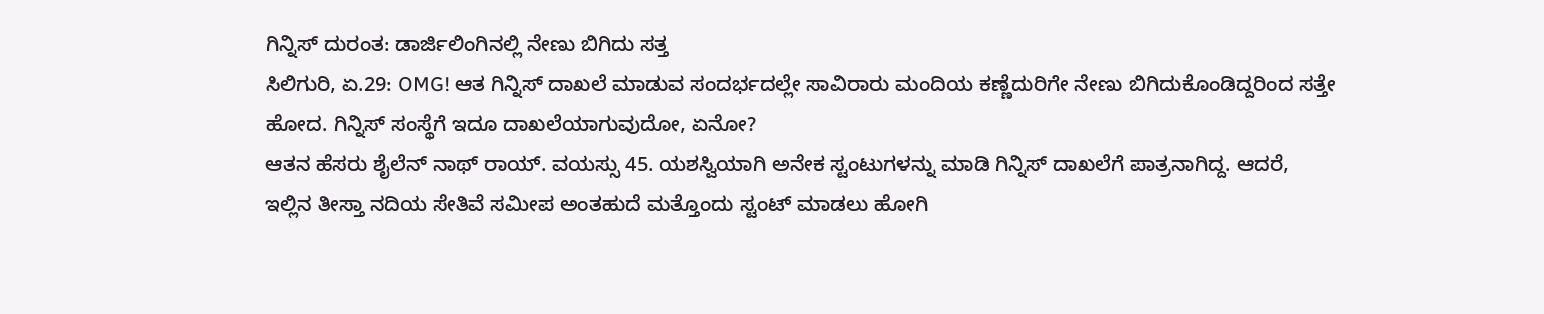ಗಿನ್ನಿಸ್ ದುರಂತ: ಡಾರ್ಜಿಲಿಂಗಿನಲ್ಲಿ ನೇಣು ಬಿಗಿದು ಸತ್ತ
ಸಿಲಿಗುರಿ, ಏ.29: OMG! ಆತ ಗಿನ್ನಿಸ್ ದಾಖಲೆ ಮಾಡುವ ಸಂದರ್ಭದಲ್ಲೇ ಸಾವಿರಾರು ಮಂದಿಯ ಕಣ್ಣೆದುರಿಗೇ ನೇಣು ಬಿಗಿದುಕೊಂಡಿದ್ದರಿಂದ ಸತ್ತೇ ಹೋದ. ಗಿನ್ನಿಸ್ ಸಂಸ್ಥೆಗೆ ಇದೂ ದಾಖಲೆಯಾಗುವುದೋ, ಏನೋ?
ಆತನ ಹೆಸರು ಶೈಲೆನ್ ನಾಥ್ ರಾಯ್. ವಯಸ್ಸು 45. ಯಶಸ್ವಿಯಾಗಿ ಅನೇಕ ಸ್ಟಂಟುಗಳನ್ನು ಮಾಡಿ ಗಿನ್ನಿಸ್ ದಾಖಲೆಗೆ ಪಾತ್ರನಾಗಿದ್ದ. ಆದರೆ, ಇಲ್ಲಿನ ತೀಸ್ತಾ ನದಿಯ ಸೇತಿವೆ ಸಮೀಪ ಅಂತಹುದೆ ಮತ್ತೊಂದು ಸ್ಟಂಟ್ ಮಾಡಲು ಹೋಗಿ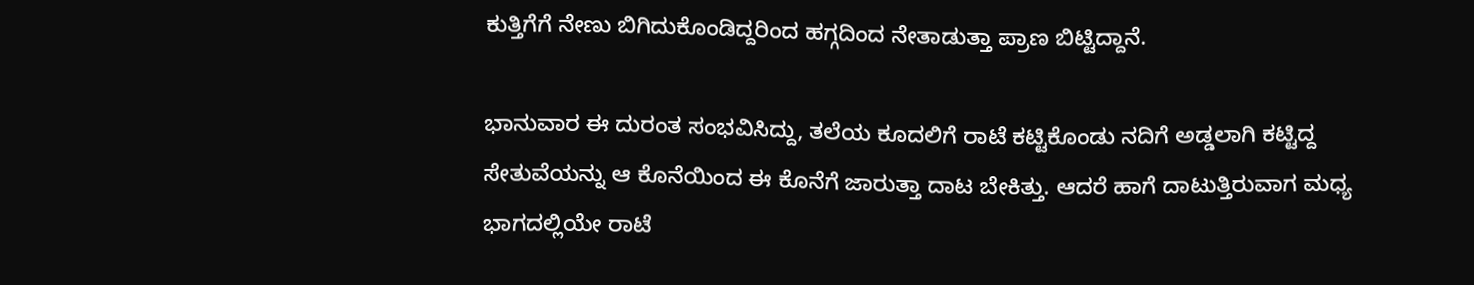ಕುತ್ತಿಗೆಗೆ ನೇಣು ಬಿಗಿದುಕೊಂಡಿದ್ದರಿಂದ ಹಗ್ಗದಿಂದ ನೇತಾಡುತ್ತಾ ಪ್ರಾಣ ಬಿಟ್ಟಿದ್ದಾನೆ.

ಭಾನುವಾರ ಈ ದುರಂತ ಸಂಭವಿಸಿದ್ದು, ತಲೆಯ ಕೂದಲಿಗೆ ರಾಟೆ ಕಟ್ಟಿಕೊಂಡು ನದಿಗೆ ಅಡ್ಡಲಾಗಿ ಕಟ್ಟಿದ್ದ ಸೇತುವೆಯನ್ನು ಆ ಕೊನೆಯಿಂದ ಈ ಕೊನೆಗೆ ಜಾರುತ್ತಾ ದಾಟ ಬೇಕಿತ್ತು. ಆದರೆ ಹಾಗೆ ದಾಟುತ್ತಿರುವಾಗ ಮಧ್ಯ ಭಾಗದಲ್ಲಿಯೇ ರಾಟೆ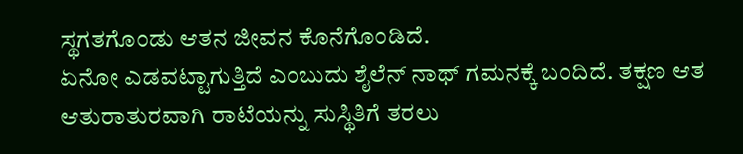ಸ್ಥಗತಗೊಂಡು ಆತನ ಜೀವನ ಕೊನೆಗೊಂಡಿದೆ.
ಏನೋ ಎಡವಟ್ಟಾಗುತ್ತಿದೆ ಎಂಬುದು ಶೈಲೆನ್ ನಾಥ್ ಗಮನಕ್ಕೆ ಬಂದಿದೆ. ತಕ್ಷಣ ಆತ ಆತುರಾತುರವಾಗಿ ರಾಟೆಯನ್ನು ಸುಸ್ಥಿತಿಗೆ ತರಲು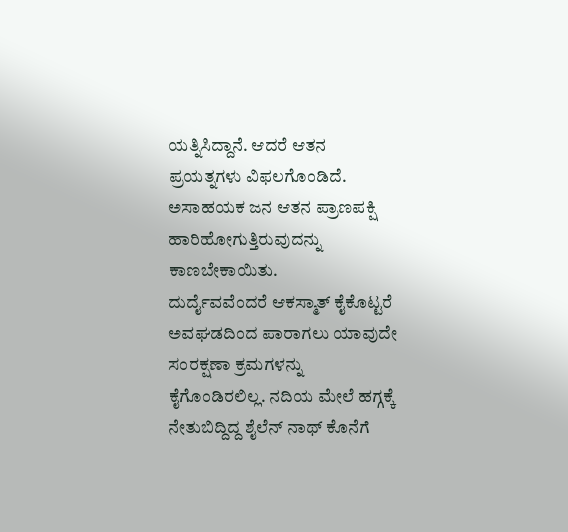ಯತ್ನಿಸಿದ್ದಾನೆ. ಆದರೆ ಆತನ ಪ್ರಯತ್ನಗಳು ವಿಫಲಗೊಂಡಿದೆ. ಅಸಾಹಯಕ ಜನ ಆತನ ಪ್ರಾಣಪಕ್ಷಿ ಹಾರಿಹೋಗುತ್ತಿರುವುದನ್ನು ಕಾಣಬೇಕಾಯಿತು.
ದುರ್ದೈವವೆಂದರೆ ಆಕಸ್ಮಾತ್ ಕೈಕೊಟ್ಟರೆ ಅವಘಡದಿಂದ ಪಾರಾಗಲು ಯಾವುದೇ ಸಂರಕ್ಷಣಾ ಕ್ರಮಗಳನ್ನು ಕೈಗೊಂಡಿರಲಿಲ್ಲ. ನದಿಯ ಮೇಲೆ ಹಗ್ಗಕ್ಕೆ ನೇತುಬಿದ್ದಿದ್ದ ಶೈಲೆನ್ ನಾಥ್ ಕೊನೆಗೆ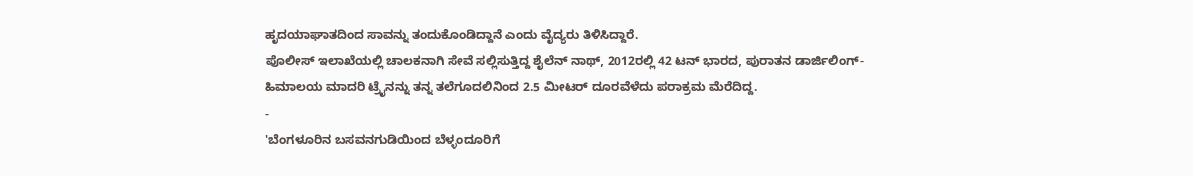ಹೃದಯಾಘಾತದಿಂದ ಸಾವನ್ನು ತಂದುಕೊಂಡಿದ್ದಾನೆ ಎಂದು ವೈದ್ಯರು ತಿಳಿಸಿದ್ದಾರೆ.
ಪೊಲೀಸ್ ಇಲಾಖೆಯಲ್ಲಿ ಚಾಲಕನಾಗಿ ಸೇವೆ ಸಲ್ಲಿಸುತ್ತಿದ್ದ ಶೈಲೆನ್ ನಾಥ್, 2012ರಲ್ಲಿ 42 ಟನ್ ಭಾರದ, ಪುರಾತನ ಡಾರ್ಜಿಲಿಂಗ್-ಹಿಮಾಲಯ ಮಾದರಿ ಟ್ರೈನನ್ನು ತನ್ನ ತಲೆಗೂದಲಿನಿಂದ 2.5 ಮೀಟರ್ ದೂರವೆಳೆದು ಪರಾಕ್ರಮ ಮೆರೆದಿದ್ದ.
-
'ಬೆಂಗಳೂರಿನ ಬಸವನಗುಡಿಯಿಂದ ಬೆಳ್ಳಂದೂರಿಗೆ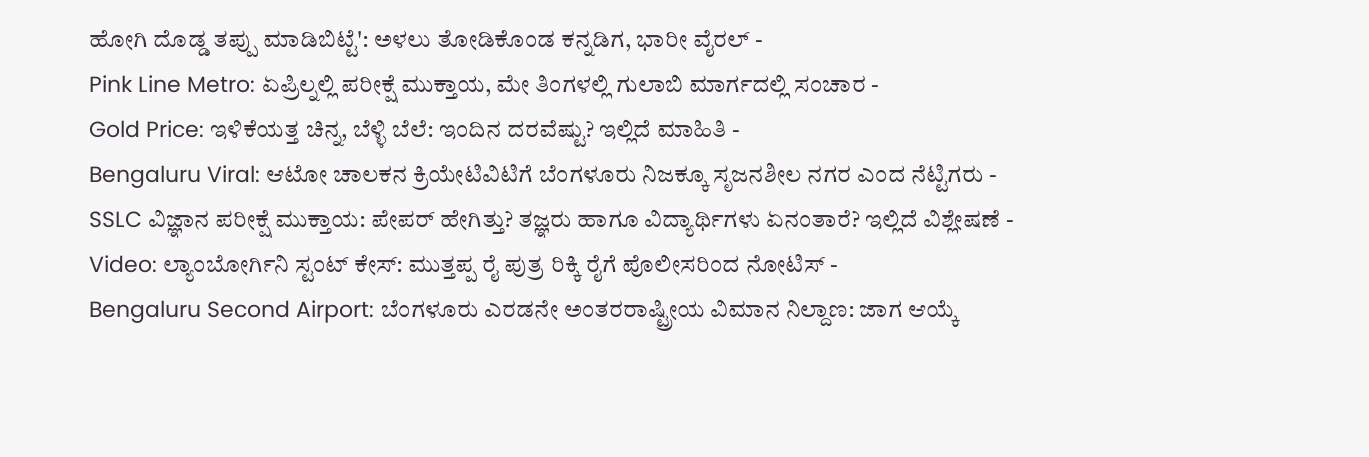ಹೋಗಿ ದೊಡ್ಡ ತಪ್ಪು ಮಾಡಿಬಿಟ್ಟೆ': ಅಳಲು ತೋಡಿಕೊಂಡ ಕನ್ನಡಿಗ, ಭಾರೀ ವೈರಲ್ -
Pink Line Metro: ಏಪ್ರಿಲ್ನಲ್ಲಿ ಪರೀಕ್ಷೆ ಮುಕ್ತಾಯ, ಮೇ ತಿಂಗಳಲ್ಲಿ ಗುಲಾಬಿ ಮಾರ್ಗದಲ್ಲಿ ಸಂಚಾರ -
Gold Price: ಇಳಿಕೆಯತ್ತ ಚಿನ್ನ, ಬೆಳ್ಳಿ ಬೆಲೆ: ಇಂದಿನ ದರವೆಷ್ಟು? ಇಲ್ಲಿದೆ ಮಾಹಿತಿ -
Bengaluru Viral: ಆಟೋ ಚಾಲಕನ ಕ್ರಿಯೇಟಿವಿಟಿಗೆ ಬೆಂಗಳೂರು ನಿಜಕ್ಕೂ ಸೃಜನಶೀಲ ನಗರ ಎಂದ ನೆಟ್ಟಿಗರು -
SSLC ವಿಜ್ಞಾನ ಪರೀಕ್ಷೆ ಮುಕ್ತಾಯ: ಪೇಪರ್ ಹೇಗಿತ್ತು? ತಜ್ಞರು ಹಾಗೂ ವಿದ್ಯಾರ್ಥಿಗಳು ಏನಂತಾರೆ? ಇಲ್ಲಿದೆ ವಿಶ್ಲೇಷಣೆ -
Video: ಲ್ಯಾಂಬೋರ್ಗಿನಿ ಸ್ಟಂಟ್ ಕೇಸ್: ಮುತ್ತಪ್ಪ ರೈ ಪುತ್ರ ರಿಕ್ಕಿ ರೈಗೆ ಪೊಲೀಸರಿಂದ ನೋಟಿಸ್ -
Bengaluru Second Airport: ಬೆಂಗಳೂರು ಎರಡನೇ ಅಂತರರಾಷ್ಟ್ರೀಯ ವಿಮಾನ ನಿಲ್ದಾಣ: ಜಾಗ ಆಯ್ಕೆ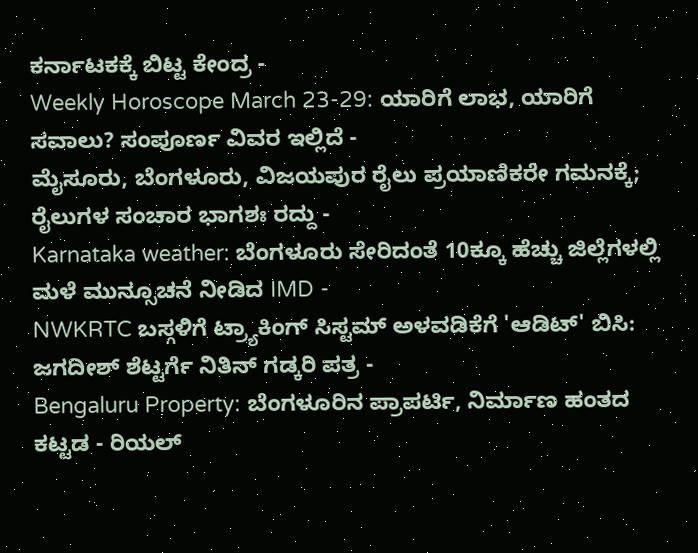ಕರ್ನಾಟಕಕ್ಕೆ ಬಿಟ್ಟ ಕೇಂದ್ರ -
Weekly Horoscope March 23-29: ಯಾರಿಗೆ ಲಾಭ, ಯಾರಿಗೆ ಸವಾಲು? ಸಂಪೂರ್ಣ ವಿವರ ಇಲ್ಲಿದೆ -
ಮೈಸೂರು, ಬೆಂಗಳೂರು, ವಿಜಯಪುರ ರೈಲು ಪ್ರಯಾಣಿಕರೇ ಗಮನಕ್ಕೆ; ರೈಲುಗಳ ಸಂಚಾರ ಭಾಗಶಃ ರದ್ದು -
Karnataka weather: ಬೆಂಗಳೂರು ಸೇರಿದಂತೆ 10ಕ್ಕೂ ಹೆಚ್ಚು ಜಿಲ್ಲೆಗಳಲ್ಲಿ ಮಳೆ ಮುನ್ಸೂಚನೆ ನೀಡಿದ IMD -
NWKRTC ಬಸ್ಗಳಿಗೆ ಟ್ರ್ಯಾಕಿಂಗ್ ಸಿಸ್ಟಮ್ ಅಳವಡಿಕೆಗೆ 'ಆಡಿಟ್' ಬಿಸಿ: ಜಗದೀಶ್ ಶೆಟ್ಟರ್ಗೆ ನಿತಿನ್ ಗಡ್ಕರಿ ಪತ್ರ -
Bengaluru Property: ಬೆಂಗಳೂರಿನ ಪ್ರಾಪರ್ಟಿ, ನಿರ್ಮಾಣ ಹಂತದ ಕಟ್ಟಡ - ರಿಯಲ್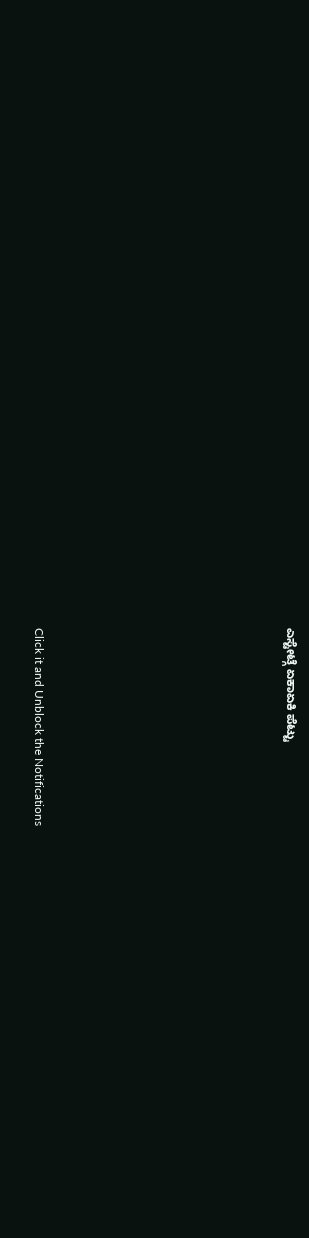ಎಸ್ಟೇಟ್ಗೆ ಏಕಾಏಕಿ ಪೆಟ್ಟು












Click it and Unblock the Notifications